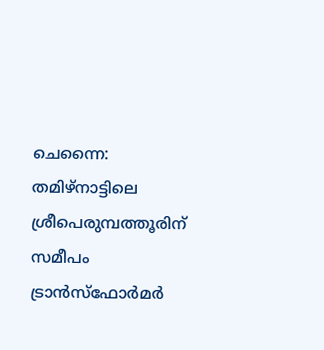ചെന്നൈ: തമിഴ്നാട്ടിലെ ശ്രീപെരുമ്പത്തൂരിന് സമീപം ട്രാൻസ്ഫോർമർ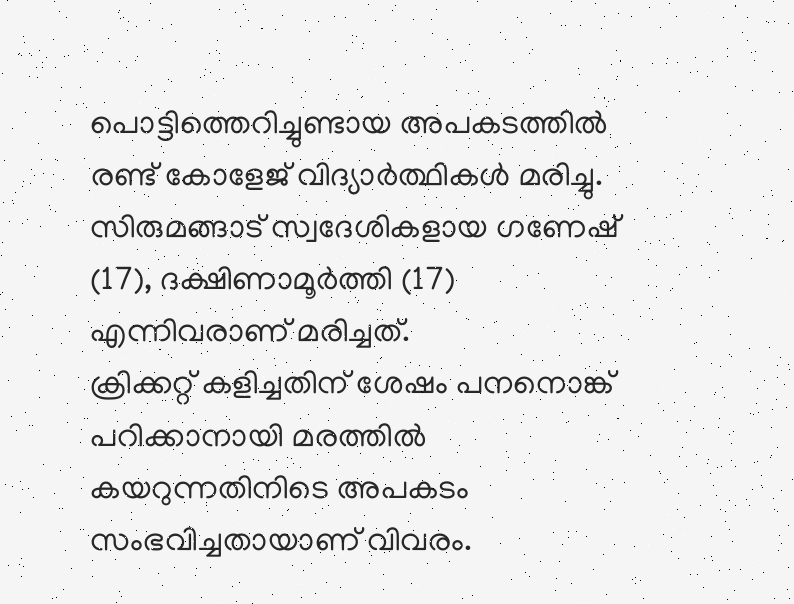പൊട്ടിത്തെറിച്ചുണ്ടായ അപകടത്തിൽ രണ്ട് കോളേജ് വിദ്യാർത്ഥികൾ മരിച്ചു. സിരുമങ്ങാട് സ്വദേശികളായ ഗണേഷ് (17), ദക്ഷിണാമൂർത്തി (17) എന്നിവരാണ് മരിച്ചത്.
ക്രിക്കറ്റ് കളിച്ചതിന് ശേഷം പനനൊങ്ക് പറിക്കാനായി മരത്തിൽ കയറുന്നതിനിടെ അപകടം സംഭവിച്ചതായാണ് വിവരം.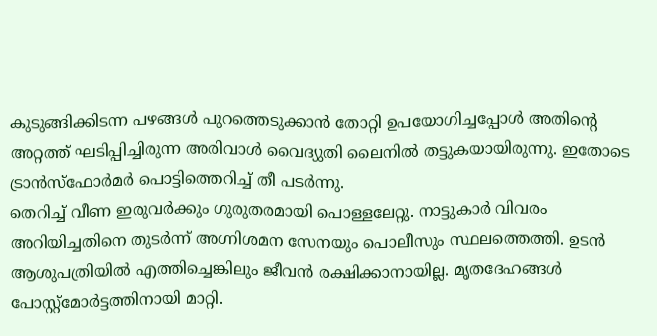കുടുങ്ങിക്കിടന്ന പഴങ്ങൾ പുറത്തെടുക്കാൻ തോറ്റി ഉപയോഗിച്ചപ്പോൾ അതിന്റെ അറ്റത്ത് ഘടിപ്പിച്ചിരുന്ന അരിവാൾ വൈദ്യുതി ലൈനിൽ തട്ടുകയായിരുന്നു. ഇതോടെ ട്രാൻസ്ഫോർമർ പൊട്ടിത്തെറിച്ച് തീ പടർന്നു.
തെറിച്ച് വീണ ഇരുവർക്കും ഗുരുതരമായി പൊള്ളലേറ്റു. നാട്ടുകാർ വിവരം അറിയിച്ചതിനെ തുടർന്ന് അഗ്നിശമന സേനയും പൊലീസും സ്ഥലത്തെത്തി. ഉടൻ ആശുപത്രിയിൽ എത്തിച്ചെങ്കിലും ജീവൻ രക്ഷിക്കാനായില്ല. മൃതദേഹങ്ങൾ പോസ്റ്റ്മോർട്ടത്തിനായി മാറ്റി.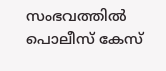സംഭവത്തിൽ പൊലീസ് കേസ്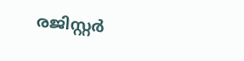രജിസ്റ്റർ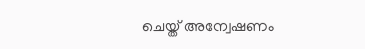ചെയ്ത് അന്വേഷണം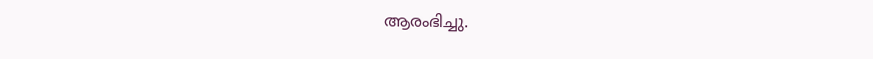ആരംഭിച്ചു.